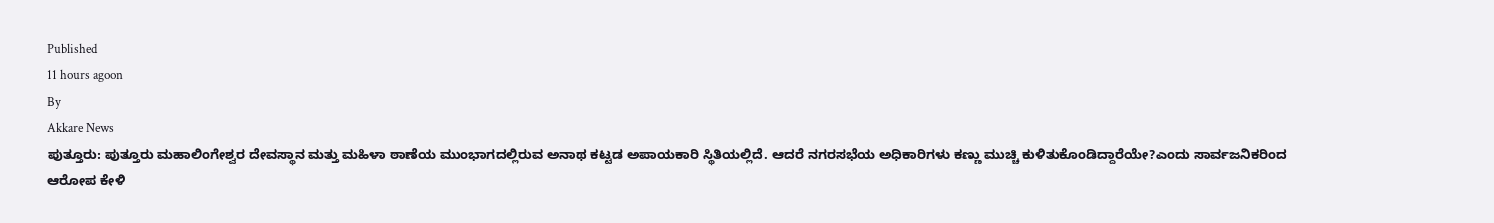Published
11 hours agoon
By
Akkare News
ಪುತ್ತೂರು: ಪುತ್ತೂರು ಮಹಾಲಿಂಗೇಶ್ವರ ದೇವಸ್ಥಾನ ಮತ್ತು ಮಹಿಳಾ ಠಾಣೆಯ ಮುಂಭಾಗದಲ್ಲಿರುವ ಅನಾಥ ಕಟ್ಟಡ ಅಪಾಯಕಾರಿ ಸ್ಥಿತಿಯಲ್ಲಿದೆ. ಆದರೆ ನಗರಸಭೆಯ ಅಧಿಕಾರಿಗಳು ಕಣ್ಣು ಮುಚ್ಚಿ ಕುಳಿತುಕೊಂಡಿದ್ದಾರೆಯೇ?ಎಂದು ಸಾರ್ವಜನಿಕರಿಂದ ಆರೋಪ ಕೇಳಿ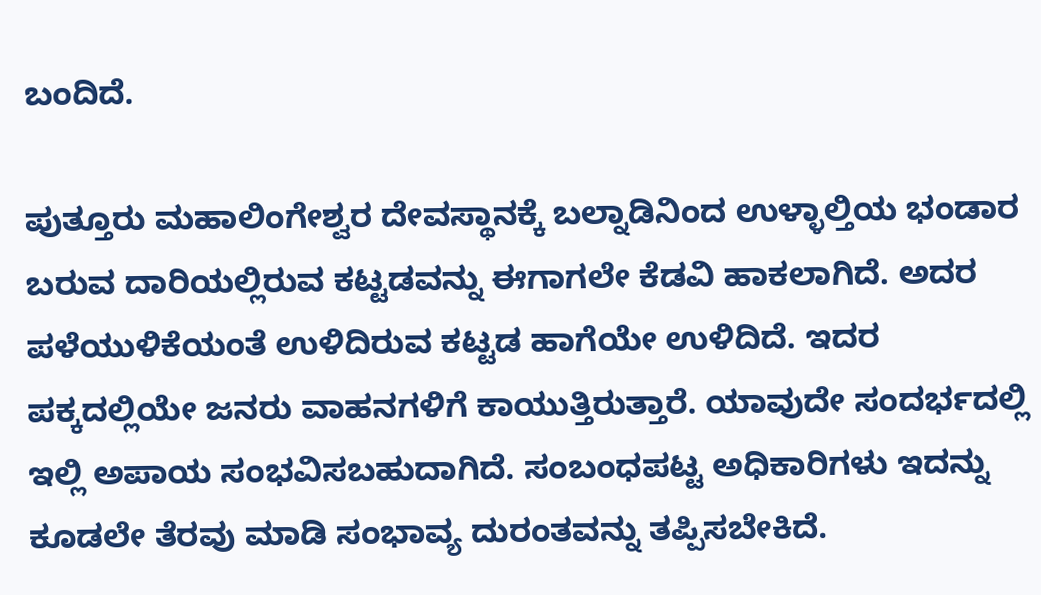ಬಂದಿದೆ.

ಪುತ್ತೂರು ಮಹಾಲಿಂಗೇಶ್ವರ ದೇವಸ್ಥಾನಕ್ಕೆ ಬಲ್ನಾಡಿನಿಂದ ಉಳ್ಳಾಲ್ತಿಯ ಭಂಡಾರ ಬರುವ ದಾರಿಯಲ್ಲಿರುವ ಕಟ್ಟಡವನ್ನು ಈಗಾಗಲೇ ಕೆಡವಿ ಹಾಕಲಾಗಿದೆ. ಅದರ ಪಳೆಯುಳಿಕೆಯಂತೆ ಉಳಿದಿರುವ ಕಟ್ಟಡ ಹಾಗೆಯೇ ಉಳಿದಿದೆ. ಇದರ ಪಕ್ಕದಲ್ಲಿಯೇ ಜನರು ವಾಹನಗಳಿಗೆ ಕಾಯುತ್ತಿರುತ್ತಾರೆ. ಯಾವುದೇ ಸಂದರ್ಭದಲ್ಲಿ ಇಲ್ಲಿ ಅಪಾಯ ಸಂಭವಿಸಬಹುದಾಗಿದೆ. ಸಂಬಂಧಪಟ್ಟ ಅಧಿಕಾರಿಗಳು ಇದನ್ನು ಕೂಡಲೇ ತೆರವು ಮಾಡಿ ಸಂಭಾವ್ಯ ದುರಂತವನ್ನು ತಪ್ಪಿಸಬೇಕಿದೆ.